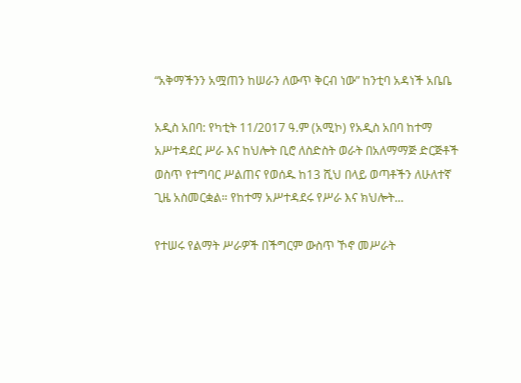“አቅማችንን አሟጠን ከሠራን ለውጥ ቅርብ ነው” ከንቲባ አዳነች አቤቤ

አዲስ አበባ: የካቲት 11/2017 ዓ.ም (አሚኮ) የአዲስ አበባ ከተማ አሥተዳደር ሥራ እና ከህሎት ቢሮ ለስድስት ወራት በአለማማጅ ድርጅቶች ወስጥ የተግባር ሥልጠና የወሰዱ ከ13 ሺህ በላይ ወጣቶችን ለሁለተኛ ጊዜ አስመርቋል። የከተማ አሥተዳደሩ የሥራ እና ክህሎት...

የተሠሩ የልማት ሥራዎች በችግርም ውስጥ ኾኖ መሥራት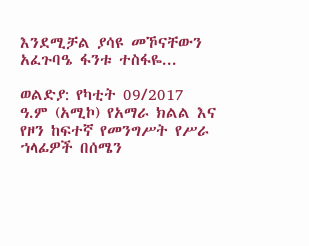እንደሚቻል ያሳዩ መኾናቸውን አፈጉባዔ ፋንቱ ተስፋዬ...

ወልድያ: የካቲት 09/2017 ዓ.ም (አሚኮ) የአማራ ክልል እና የዞን ከፍተኛ የመንግሥት የሥራ ኀላፊዎች በሰሜን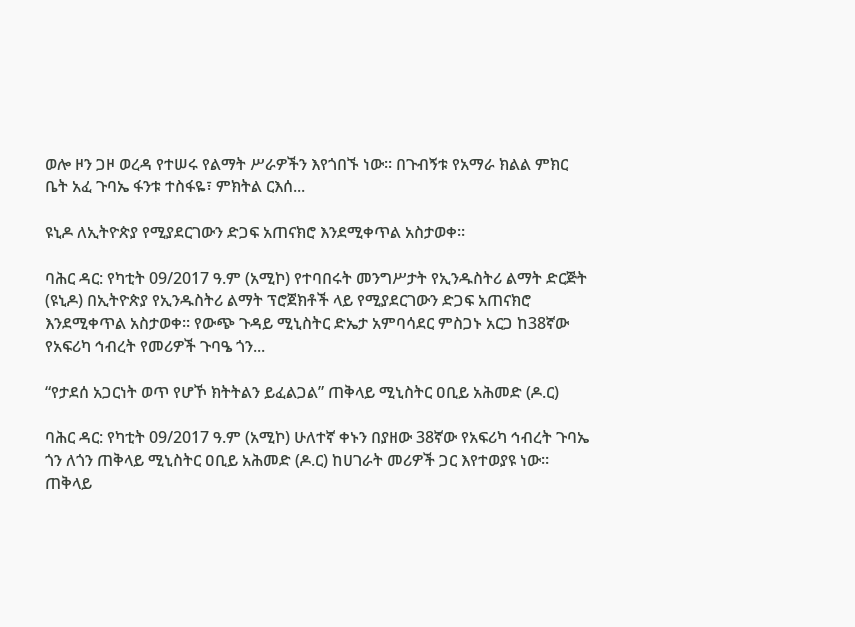ወሎ ዞን ጋዞ ወረዳ የተሠሩ የልማት ሥራዎችን እየጎበኙ ነው። በጉብኝቱ የአማራ ክልል ምክር ቤት አፈ ጉባኤ ፋንቱ ተስፋዬ፣ ምክትል ርእሰ...

ዩኒዶ ለኢትዮጵያ የሚያደርገውን ድጋፍ አጠናክሮ እንደሚቀጥል አስታወቀ።

ባሕር ዳር: የካቲት 09/2017 ዓ.ም (አሚኮ) የተባበሩት መንግሥታት የኢንዱስትሪ ልማት ድርጅት (ዩኒዶ) በኢትዮጵያ የኢንዱስትሪ ልማት ፕሮጀክቶች ላይ የሚያደርገውን ድጋፍ አጠናክሮ እንደሚቀጥል አስታወቀ፡፡ የውጭ ጉዳይ ሚኒስትር ድኤታ አምባሳደር ምስጋኑ አርጋ ከ38ኛው የአፍሪካ ኅብረት የመሪዎች ጉባዔ ጎን...

“የታደሰ አጋርነት ወጥ የሆኾ ክትትልን ይፈልጋል” ጠቅላይ ሚኒስትር ዐቢይ አሕመድ (ዶ.ር)

ባሕር ዳር: የካቲት 09/2017 ዓ.ም (አሚኮ) ሁለተኛ ቀኑን በያዘው 38ኛው የአፍሪካ ኅብረት ጉባኤ ጎን ለጎን ጠቅላይ ሚኒስትር ዐቢይ አሕመድ (ዶ.ር) ከሀገራት መሪዎች ጋር እየተወያዩ ነው። ጠቅላይ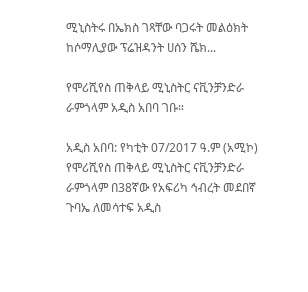ሚኒስትሩ በኤክስ ገጻቸው ባጋሩት መልዕክት ከሶማሊያው ፕሬዝዳንት ሀሰን ሼክ...

የሞሪሺየስ ጠቅላይ ሚኒስትር ናቪንቻንድራ ራምጎላም አዲስ አበባ ገቡ።

አዲስ አበባ: የካቲት 07/2017 ዓ.ም (አሚኮ) የሞሪሺየስ ጠቅላይ ሚኒስትር ናቪንቻንድራ ራምጎላም በ38ኛው የአፍሪካ ኅብረት መደበኛ ጉባኤ ለመሳተፍ አዲስ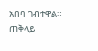አበባ ገብተዋል። ጠቅላይ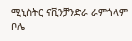ሚኒስትር ናቪንቻንድራ ራምጎላም ቦሌ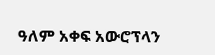ዓለም አቀፍ አውሮፕላን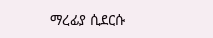ማረፊያ ሲደርሱ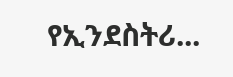የኢንደስትሪ...